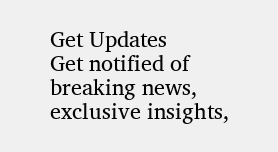Get Updates
Get notified of breaking news, exclusive insights,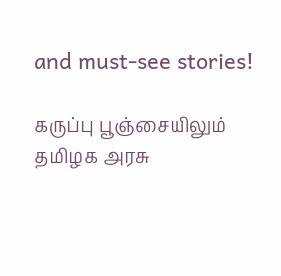and must-see stories!

கருப்பு பூஞ்சையிலும் தமிழக அரசு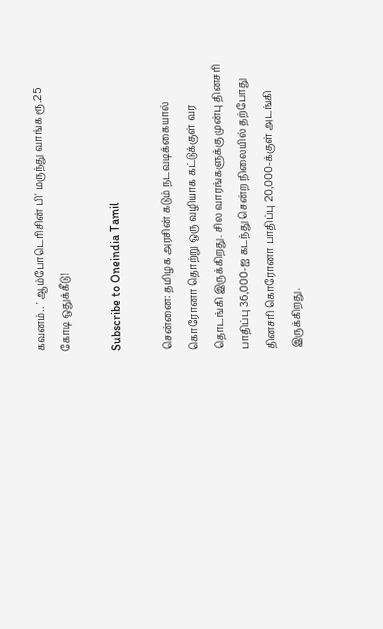கவனம்.. ' ஆம்போடெரிசின் பி' மருந்து வாங்க ரூ.25 கோடி ஒதுக்கீடு!

Subscribe to Oneindia Tamil

சென்னை: தமிழக அரசின் கடும் நடவடிக்கையால் கொரோனா தொற்று ஒரு வழியாக கட்டுக்குள் வர தொடங்கி இருக்கிறது. சில வாரங்களுக்கு முன்பு தினசரி பாதிப்பு 36,000-ஐ கடந்து சென்ற நிலையில் தற்போது தினசரி கொரோனா பாதிப்பு 20,000-க்குள் அடங்கி இருக்கிறது.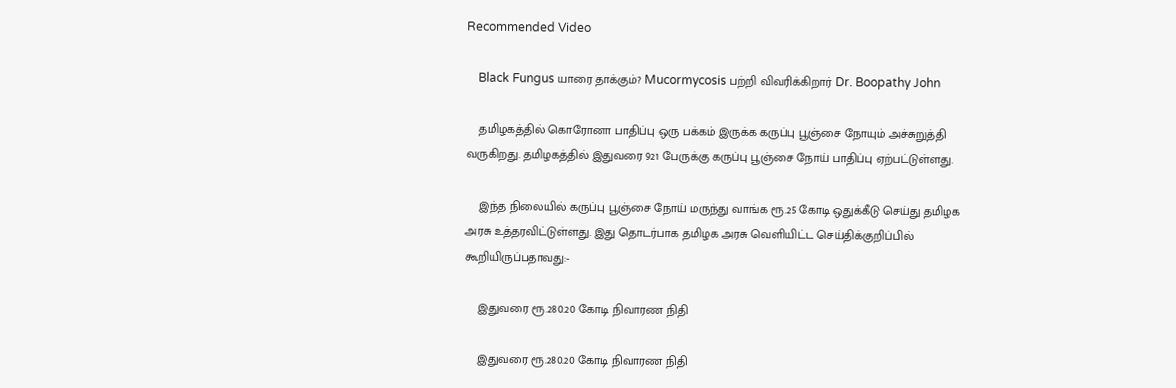Recommended Video

    Black Fungus யாரை தாக்கும்? Mucormycosis பற்றி விவரிக்கிறார் Dr. Boopathy John

    தமிழகத்தில் கொரோனா பாதிப்பு ஒரு பக்கம் இருக்க கருப்பு பூஞ்சை நோயும் அச்சுறுத்தி வருகிறது. தமிழகத்தில் இதுவரை 921 பேருக்கு கருப்பு பூஞ்சை நோய் பாதிப்பு ஏற்பட்டுள்ளது.

    இந்த நிலையில் கருப்பு பூஞ்சை நோய் மருந்து வாங்க ரூ.25 கோடி ஒதுக்கீடு செய்து தமிழக அரசு உத்தரவிட்டுள்ளது. இது தொடர்பாக தமிழக அரசு வெளியிட்ட செய்திக்குறிப்பில் கூறியிருப்பதாவது:-

    இதுவரை ரூ.280.20 கோடி நிவாரண நிதி

    இதுவரை ரூ.280.20 கோடி நிவாரண நிதி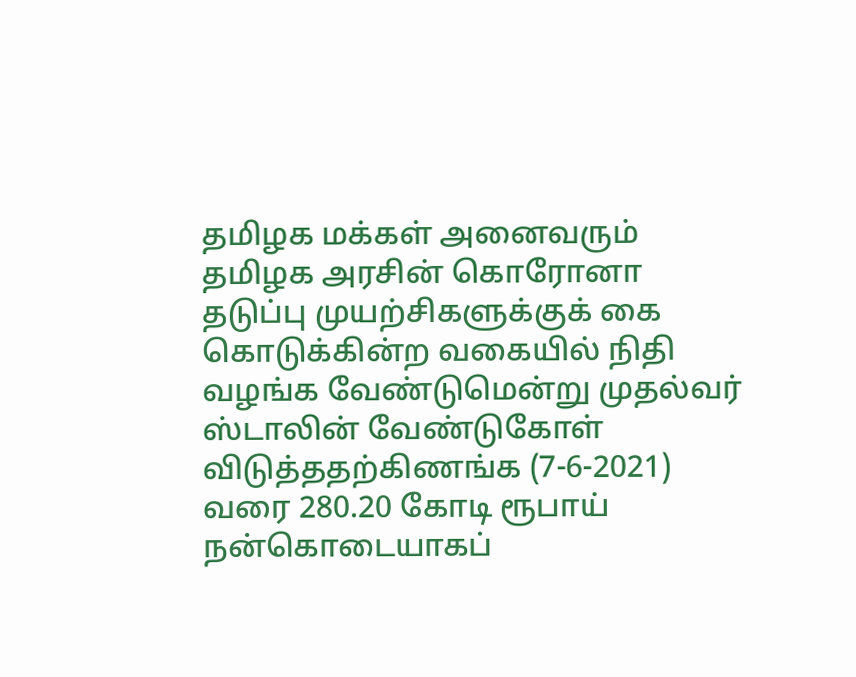தமிழக மக்கள் அனைவரும் தமிழக அரசின் கொரோனா தடுப்பு முயற்சிகளுக்குக் கை கொடுக்கின்ற வகையில் நிதி வழங்க வேண்டுமென்று முதல்வர் ஸ்டாலின் வேண்டுகோள் விடுத்ததற்கிணங்க (7-6-2021) வரை 280.20 கோடி ரூபாய் நன்கொடையாகப்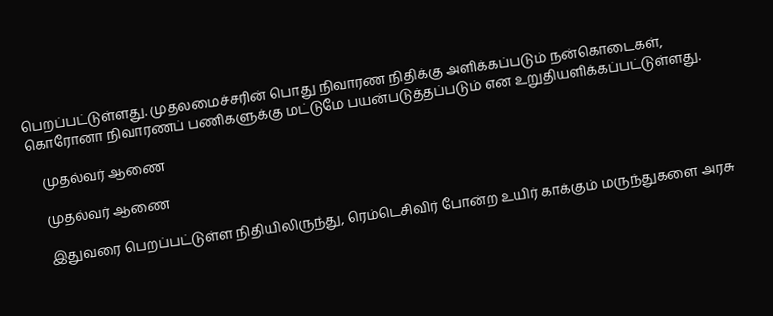பெறப்பட்டுள்ளது. முதலமைச்சரின் பொது நிவாரண நிதிக்கு அளிக்கப்படும் நன்கொடைகள், கொரோனா நிவாரணப் பணிகளுக்கு மட்டுமே பயன்படுத்தப்படும் என உறுதியளிக்கப்பட்டுள்ளது.

    முதல்வர் ஆணை

    முதல்வர் ஆணை

    இதுவரை பெறப்பட்டுள்ள நிதியிலிருந்து, ரெம்டெசிவிர் போன்ற உயிர் காக்கும் மருந்துகளை அரசு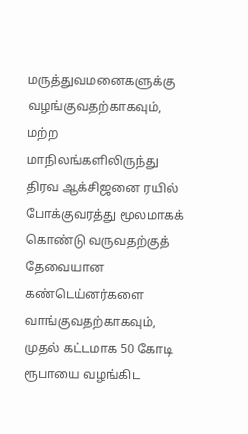மருத்துவமனைகளுக்கு வழங்குவதற்காகவும், மற்ற மாநிலங்களிலிருந்து திரவ ஆக்சிஜனை ரயில் போக்குவரத்து மூலமாகக் கொண்டு வருவதற்குத் தேவையான கண்டெய்னர்களை வாங்குவதற்காகவும், முதல் கட்டமாக 50 கோடி ரூபாயை வழங்கிட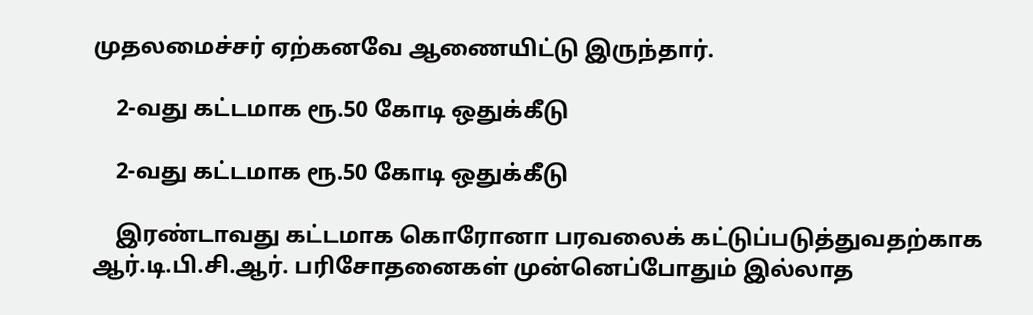முதலமைச்சர் ஏற்கனவே ஆணையிட்டு இருந்தார்.

    2-வது கட்டமாக ரூ.50 கோடி ஒதுக்கீடு

    2-வது கட்டமாக ரூ.50 கோடி ஒதுக்கீடு

    இரண்டாவது கட்டமாக கொரோனா பரவலைக் கட்டுப்படுத்துவதற்காக ஆர்.டி.பி.சி.ஆர். பரிசோதனைகள் முன்னெப்போதும் இல்லாத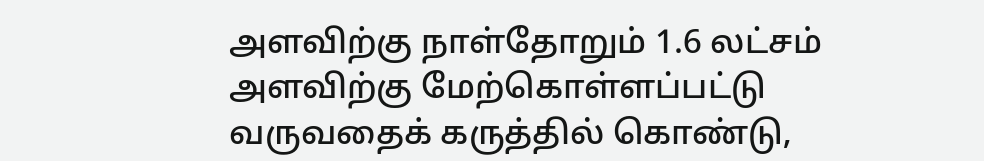அளவிற்கு நாள்தோறும் 1.6 லட்சம் அளவிற்கு மேற்கொள்ளப்பட்டு வருவதைக் கருத்தில் கொண்டு,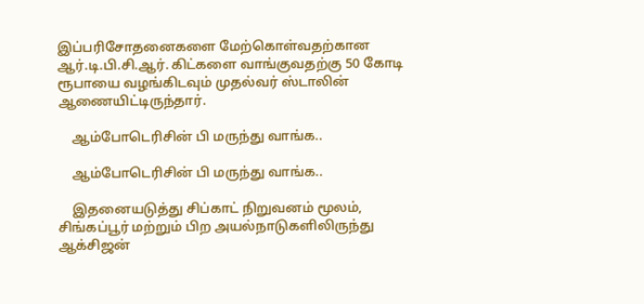இப்பரிசோதனைகளை மேற்கொள்வதற்கான ஆர்.டி.பி.சி.ஆர். கிட்களை வாங்குவதற்கு 50 கோடி ரூபாயை வழங்கிடவும் முதல்வர் ஸ்டாலின் ஆணையிட்டிருந்தார்.

    ஆம்போடெரிசின் பி மருந்து வாங்க..

    ஆம்போடெரிசின் பி மருந்து வாங்க..

    இதனையடுத்து சிப்காட் நிறுவனம் மூலம், சிங்கப்பூர் மற்றும் பிற அயல்நாடுகளிலிருந்து ஆக்சிஜன்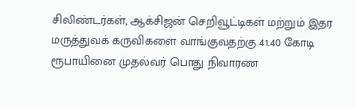சிலிண்டர்கள், ஆக்சிஜன் செறிவூட்டிகள் மற்றும் இதர மருத்துவக் கருவிகளை வாங்குவதற்கு 41.40 கோடி ரூபாயினை முதல்வர் பொது நிவாரண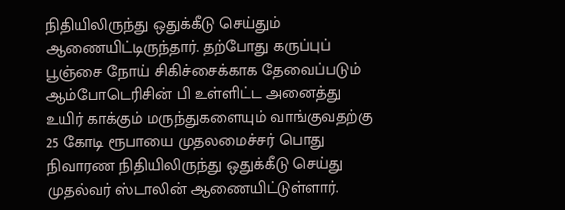நிதியிலிருந்து ஒதுக்கீடு செய்தும் ஆணையிட்டிருந்தார். தற்போது கருப்புப் பூஞ்சை நோய் சிகிச்சைக்காக தேவைப்படும் ஆம்போடெரிசின் பி உள்ளிட்ட அனைத்து உயிர் காக்கும் மருந்துகளையும் வாங்குவதற்கு 25 கோடி ரூபாயை முதலமைச்சர் பொது நிவாரண நிதியிலிருந்து ஒதுக்கீடு செய்து முதல்வர் ஸ்டாலின் ஆணையிட்டுள்ளார்.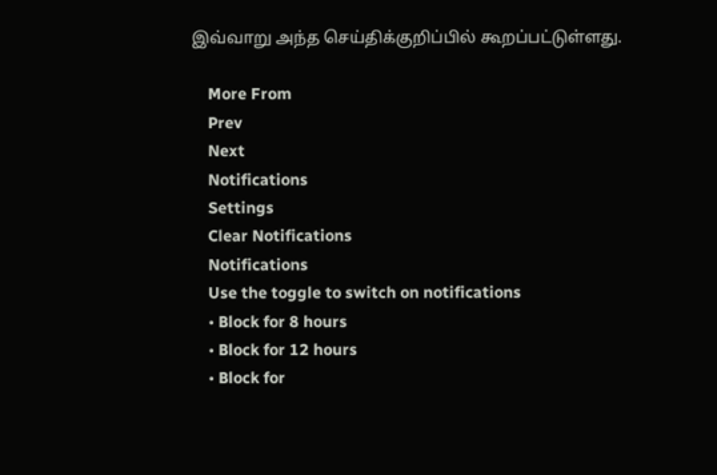இவ்வாறு அந்த செய்திக்குறிப்பில் கூறப்பட்டுள்ளது.

    More From
    Prev
    Next
    Notifications
    Settings
    Clear Notifications
    Notifications
    Use the toggle to switch on notifications
    • Block for 8 hours
    • Block for 12 hours
    • Block for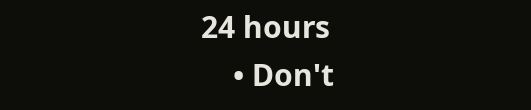24 hours
    • Don't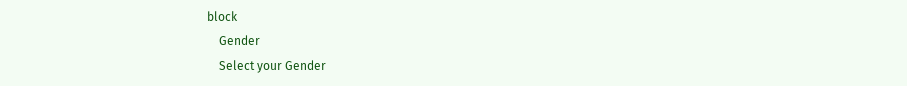block
    Gender
    Select your Gender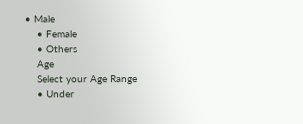• Male
    • Female
    • Others
    Age
    Select your Age Range
    • Under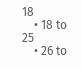18
    • 18 to 25
    • 26 to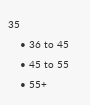35
    • 36 to 45
    • 45 to 55
    • 55+